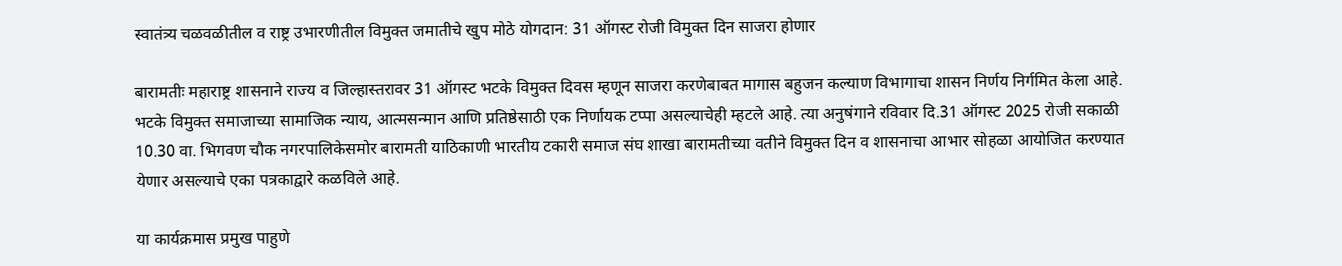स्वातंत्र्य चळवळीतील व राष्ट्र उभारणीतील विमुक्त जमातीचे खुप मोठे योगदान: 31 ऑगस्ट रोजी विमुक्त दिन साजरा होणार

बारामतीः महाराष्ट्र शासनाने राज्य व जिल्हास्तरावर 31 ऑगस्ट भटके विमुक्त दिवस म्हणून साजरा करणेबाबत मागास बहुजन कल्याण विभागाचा शासन निर्णय निर्गमित केला आहे. भटके विमुक्त समाजाच्या सामाजिक न्याय, आत्मसन्मान आणि प्रतिष्ठेसाठी एक निर्णायक टप्पा असल्याचेही म्हटले आहे. त्या अनुषंगाने रविवार दि.31 ऑगस्ट 2025 रोजी सकाळी 10.30 वा. भिगवण चौक नगरपालिकेसमोर बारामती याठिकाणी भारतीय टकारी समाज संघ शाखा बारामतीच्या वतीने विमुक्त दिन व शासनाचा आभार सोहळा आयोजित करण्यात येणार असल्याचे एका पत्रकाद्वारे कळविले आहे.

या कार्यक्रमास प्रमुख पाहुणे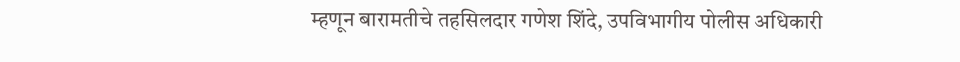म्हणून बारामतीचे तहसिलदार गणेश शिंदे, उपविभागीय पोलीस अधिकारी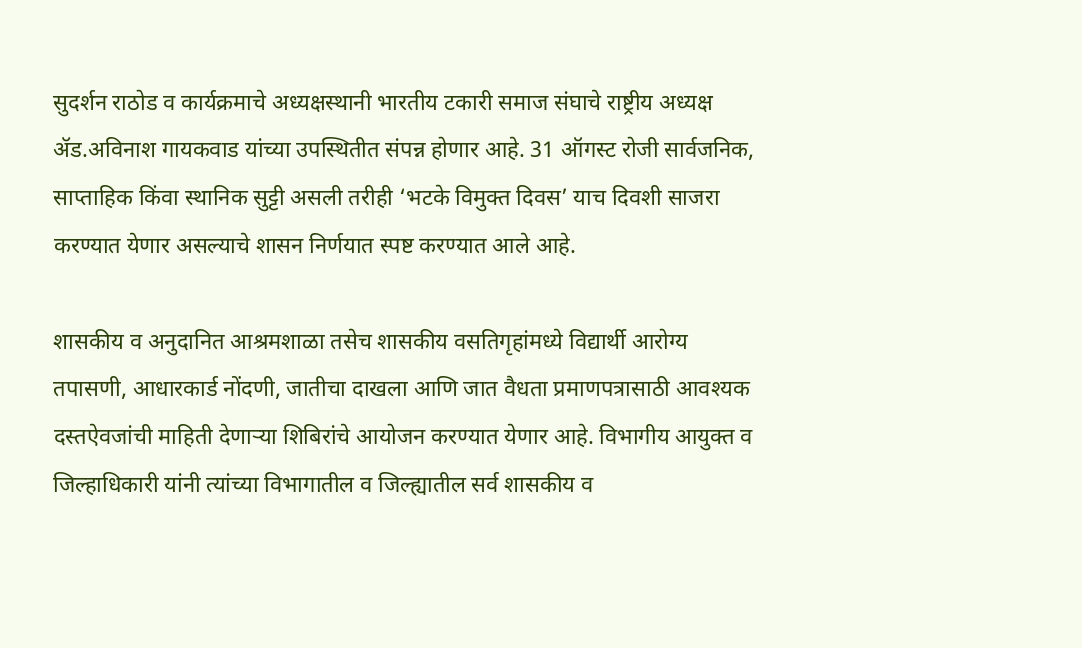सुदर्शन राठोड व कार्यक्रमाचे अध्यक्षस्थानी भारतीय टकारी समाज संघाचे राष्ट्रीय अध्यक्ष ॲड.अविनाश गायकवाड यांच्या उपस्थितीत संपन्न होणार आहे. 31 ऑगस्ट रोजी सार्वजनिक, साप्ताहिक किंवा स्थानिक सुट्टी असली तरीही ‌‘भटके विमुक्त दिवस‌’ याच दिवशी साजरा करण्यात येणार असल्याचे शासन निर्णयात स्पष्ट करण्यात आले आहे.

शासकीय व अनुदानित आश्रमशाळा तसेच शासकीय वसतिगृहांमध्ये विद्यार्थी आरोग्य तपासणी, आधारकार्ड नोंदणी, जातीचा दाखला आणि जात वैधता प्रमाणपत्रासाठी आवश्यक दस्तऐवजांची माहिती देणाऱ्या शिबिरांचे आयोजन करण्यात येणार आहे. विभागीय आयुक्त व जिल्हाधिकारी यांनी त्यांच्या विभागातील व जिल्ह्यातील सर्व शासकीय व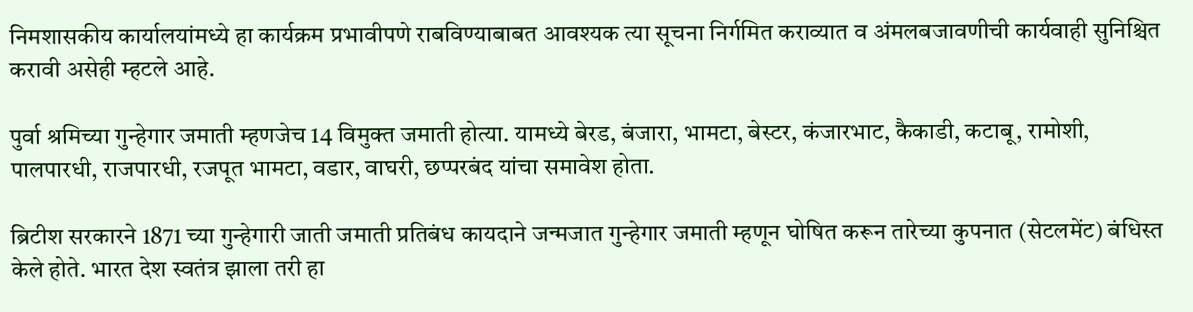निमशासकीय कार्यालयांमध्ये हा कार्यक्रम प्रभावीपणे राबविण्याबाबत आवश्यक त्या सूचना निर्गमित कराव्यात व अंमलबजावणीची कार्यवाही सुनिश्चित करावी असेही म्हटले आहे.

पुर्वा श्रमिच्या गुन्हेगार जमाती म्हणजेच 14 विमुक्त जमाती होत्या. यामध्ये बेरड, बंजारा, भामटा, बेस्टर, कंजारभाट, कैकाडी, कटाबू, रामोशी, पालपारधी, राजपारधी, रजपूत भामटा, वडार, वाघरी, छप्परबंद यांचा समावेश होता.

ब्रिटीश सरकारने 1871 च्या गुन्हेगारी जाती जमाती प्रतिबंध कायदाने जन्मजात गुन्हेगार जमाती म्हणून घोषित करून तारेच्या कुपनात (सेटलमेंट) बंधिस्त केले होते. भारत देश स्वतंत्र झाला तरी हा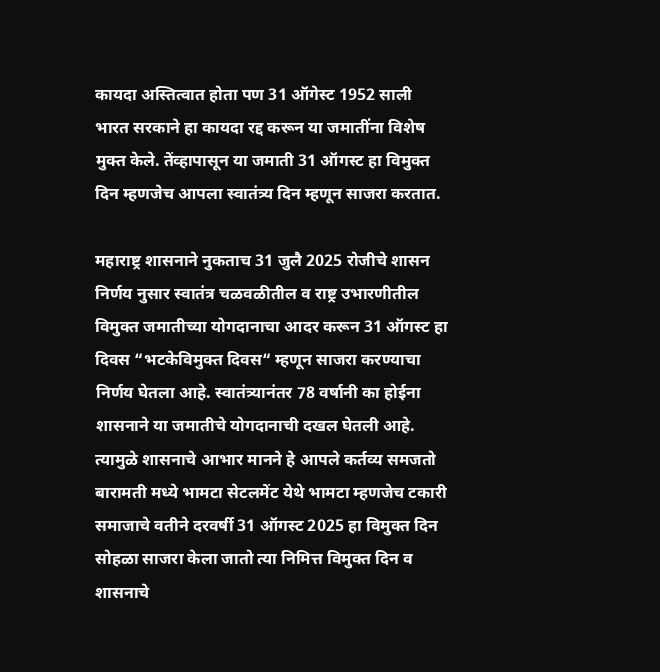कायदा अस्तित्वात होता पण 31 ऑगेस्ट 1952 साली भारत सरकाने हा कायदा रद्द करून या जमातींना विशेष मुक्त केले. तेंव्हापासून या जमाती 31 ऑगस्ट हा विमुक्त दिन म्हणजेच आपला स्वातंत्र्य दिन म्हणून साजरा करतात.

महाराष्ट्र शासनाने नुकताच 31 जुलै 2025 रोजीचे शासन निर्णय नुसार स्वातंत्र चळवळीतील व राष्ट्र उभारणीतील विमुक्त जमातीच्या योगदानाचा आदर करून 31 ऑगस्ट हा दिवस “भटकेविमुक्त दिवस“ म्हणून साजरा करण्याचा निर्णय घेतला आहे. स्वातंत्र्यानंतर 78 वर्षानी का होईना शासनाने या जमातीचे योगदानाची दखल घेतली आहे. त्यामुळे शासनाचे आभार मानने हे आपले कर्तव्य समजतो बारामती मध्ये भामटा सेटलमेंट येथे भामटा म्हणजेच टकारी समाजाचे वतीने दरवर्षी 31 ऑगस्ट 2025 हा विमुक्त दिन सोहळा साजरा केला जातो त्या निमित्त विमुक्त दिन व शासनाचे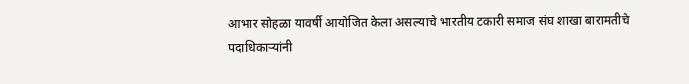आभार सोहळा यावर्षी आयोजित केला असल्याचे भारतीय टकारी समाज संघ शाखा बारामतीचे पदाधिकाऱ्यांनी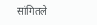सांगितले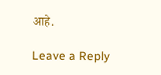आहे.

Leave a Reply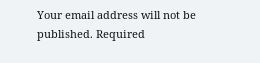Your email address will not be published. Required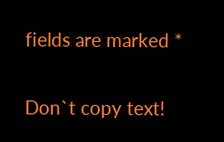fields are marked *

Don`t copy text!